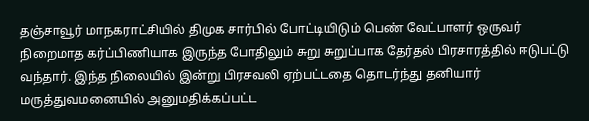தஞ்சாவூர் மாநகராட்சியில் திமுக சார்பில் போட்டியிடும் பெண் வேட்பாளர் ஒருவர் நிறைமாத கர்ப்பிணியாக இருந்த போதிலும் சுறு சுறுப்பாக தேர்தல் பிரசாரத்தில் ஈடுபட்டு வந்தார். இந்த நிலையில் இன்று பிரசவலி ஏற்பட்டதை தொடர்ந்து தனியார் மருத்துவமனையில் அனுமதிக்கப்பட்ட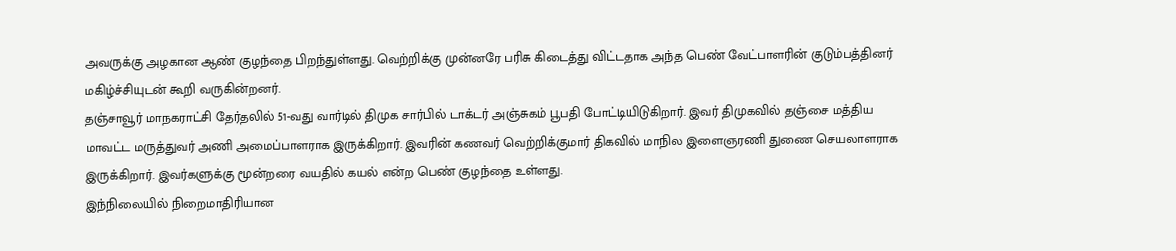அவருக்கு அழகான ஆண் குழந்தை பிறந்துள்ளது. வெற்றிக்கு முன்னரே பரிசு கிடைத்து விட்டதாக அந்த பெண் வேட்பாளரின் குடும்பத்தினர் மகிழ்ச்சியுடன் கூறி வருகின்றனர்.
தஞ்சாவூர் மாநகராட்சி தேர்தலில் 51-வது வார்டில் திமுக சார்பில் டாக்டர் அஞ்சுகம் பூபதி போட்டியிடுகிறார். இவர் திமுகவில் தஞ்சை மத்திய மாவட்ட மருத்துவர் அணி அமைப்பாளராக இருக்கிறார். இவரின் கணவர் வெற்றிக்குமார் திகவில் மாநில இளைஞரணி துணை செயலாளராக இருக்கிறார். இவர்களுக்கு மூன்றரை வயதில் கயல் என்ற பெண் குழந்தை உள்ளது.
இந்நிலையில் நிறைமாதிரியான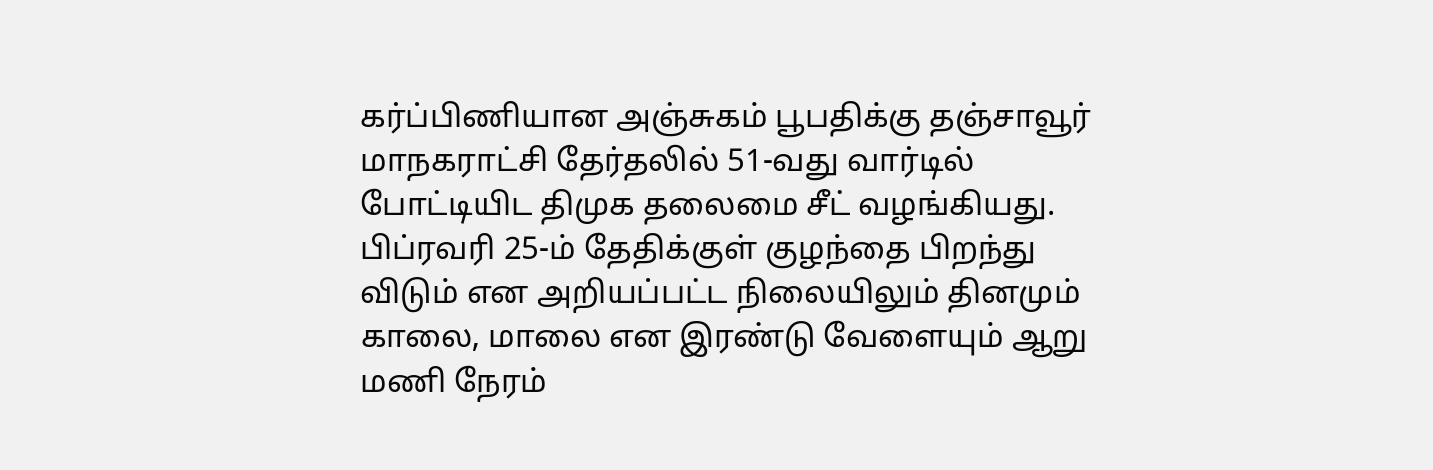கர்ப்பிணியான அஞ்சுகம் பூபதிக்கு தஞ்சாவூர் மாநகராட்சி தேர்தலில் 51-வது வார்டில் போட்டியிட திமுக தலைமை சீட் வழங்கியது. பிப்ரவரி 25-ம் தேதிக்குள் குழந்தை பிறந்து விடும் என அறியப்பட்ட நிலையிலும் தினமும் காலை, மாலை என இரண்டு வேளையும் ஆறு மணி நேரம்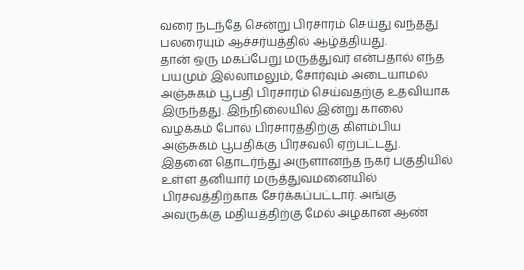வரை நடந்தே சென்று பிரசாரம் செய்து வந்தது பலரையும் ஆச்சர்யத்தில் ஆழ்த்தியது.
தான் ஒரு மகப்பேறு மருத்துவர் என்பதால் எந்த பயமும் இல்லாமலும், சோர்வும் அடையாமல் அஞ்சுகம் பூபதி பிரசாரம் செய்வதற்கு உதவியாக இருந்தது. இந்நிலையில் இன்று காலை வழக்கம் போல் பிரசாரத்திற்கு கிளம்பிய அஞ்சுகம் பூபதிக்கு பிரசவலி ஏற்பட்டது. இதனை தொடர்ந்து அருளானந்த நகர் பகுதியில் உள்ள தனியார் மருத்துவமனையில் பிரசவத்திற்காக சேர்க்கப்பட்டார். அங்கு அவருக்கு மதியத்திற்கு மேல் அழகான ஆண்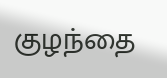குழந்தை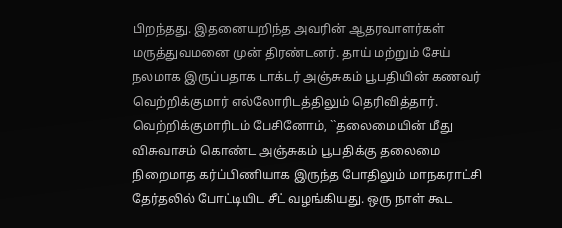பிறந்தது. இதனையறிந்த அவரின் ஆதரவாளர்கள் மருத்துவமனை முன் திரண்டனர். தாய் மற்றும் சேய் நலமாக இருப்பதாக டாக்டர் அஞ்சுகம் பூபதியின் கணவர் வெற்றிக்குமார் எல்லோரிடத்திலும் தெரிவித்தார்.
வெற்றிக்குமாரிடம் பேசினோம், ``தலைமையின் மீது விசுவாசம் கொண்ட அஞ்சுகம் பூபதிக்கு தலைமை நிறைமாத கர்ப்பிணியாக இருந்த போதிலும் மாநகராட்சி தேர்தலில் போட்டியிட சீட் வழங்கியது. ஒரு நாள் கூட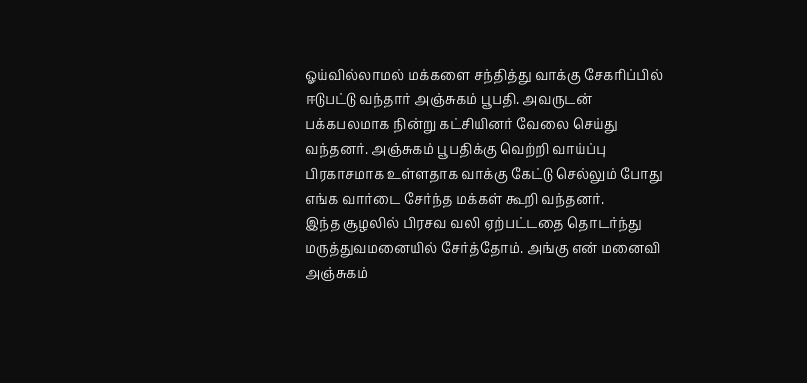ஓய்வில்லாமல் மக்களை சந்தித்து வாக்கு சேகரிப்பில் ஈடுபட்டு வந்தார் அஞ்சுகம் பூபதி. அவருடன் பக்கபலமாக நின்று கட்சியினர் வேலை செய்து வந்தனர். அஞ்சுகம் பூபதிக்கு வெற்றி வாய்ப்பு பிரகாசமாக உள்ளதாக வாக்கு கேட்டு செல்லும் போது எங்க வார்டை சேர்ந்த மக்கள் கூறி வந்தனர்.
இந்த சூழலில் பிரசவ வலி ஏற்பட்டதை தொடர்ந்து மருத்துவமனையில் சேர்த்தோம். அங்கு என் மனைவி அஞ்சுகம்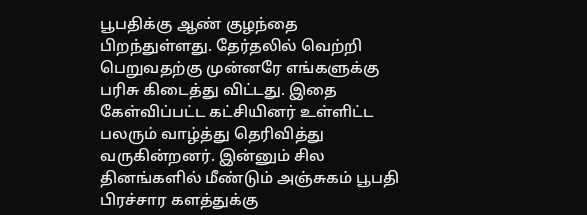பூபதிக்கு ஆண் குழந்தை பிறந்துள்ளது. தேர்தலில் வெற்றி பெறுவதற்கு முன்னரே எங்களுக்கு பரிசு கிடைத்து விட்டது. இதை கேள்விப்பட்ட கட்சியினர் உள்ளிட்ட பலரும் வாழ்த்து தெரிவித்து வருகின்றனர். இன்னும் சில தினங்களில் மீண்டும் அஞ்சுகம் பூபதி பிரச்சார களத்துக்கு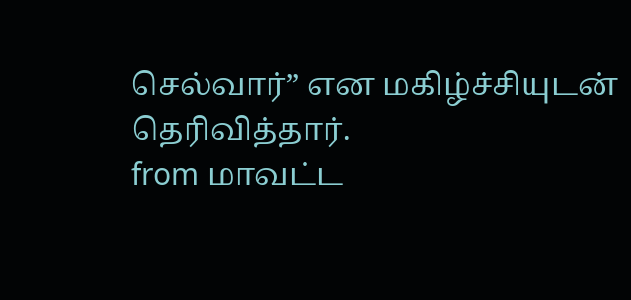செல்வார்” என மகிழ்ச்சியுடன் தெரிவித்தார்.
from மாவட்ட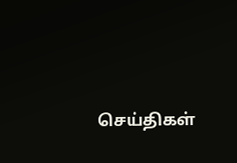செய்திகள்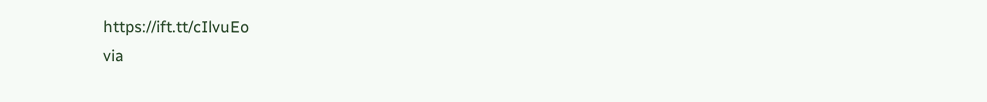https://ift.tt/cIlvuEo
via